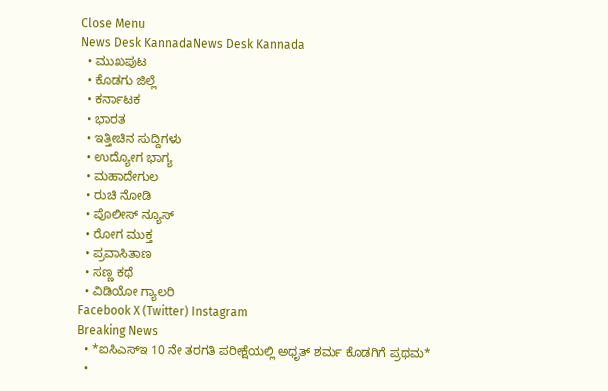Close Menu
News Desk KannadaNews Desk Kannada
  • ಮುಖಪುಟ
  • ಕೊಡಗು ಜಿಲ್ಲೆ
  • ಕರ್ನಾಟಕ
  • ಭಾರತ
  • ಇತ್ತೀಚಿನ ಸುದ್ದಿಗಳು
  • ಉದ್ಯೋಗ ಭಾಗ್ಯ
  • ಮಹಾದೇಗುಲ
  • ರುಚಿ ನೋಡಿ
  • ಪೊಲೀಸ್ ನ್ಯೂಸ್
  • ರೋಗ ಮುಕ್ತ
  • ಪ್ರವಾಸಿತಾಣ
  • ಸಣ್ಣ ಕಥೆ
  • ವಿಡಿಯೋ ಗ್ಯಾಲರಿ
Facebook X (Twitter) Instagram
Breaking News
  • *ಐಸಿಎಸ್‌ಇ 10 ನೇ ತರಗತಿ ಪರೀಕ್ಷೆಯಲ್ಲಿ ಅಧೃತ್ ಶರ್ಮ ಕೊಡಗಿಗೆ ಪ್ರಥಮ*
  •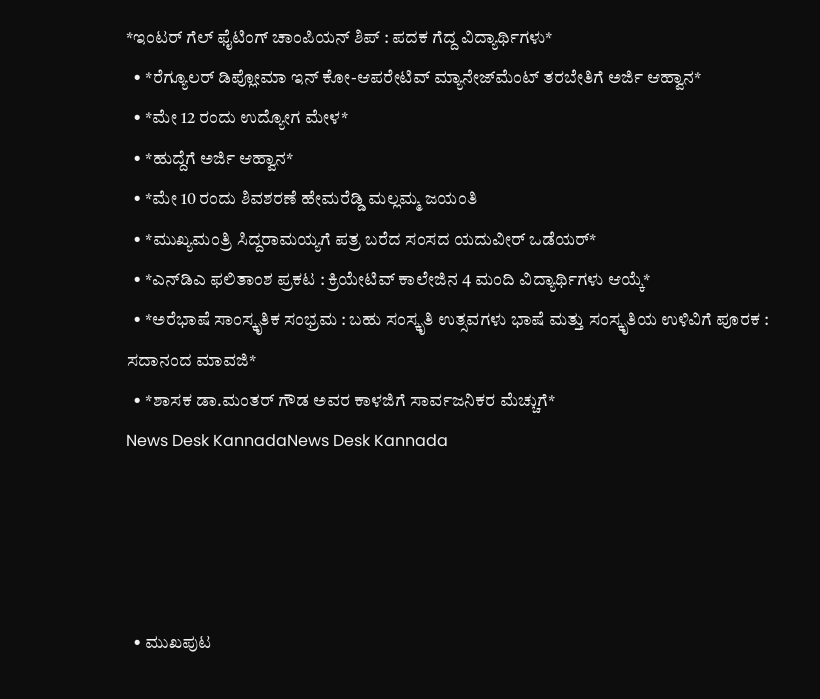*ಇಂಟರ್ ಗೆಲ್ ಫೈಟಿಂಗ್ ಚಾಂಪಿಯನ್ ಶಿಪ್ : ಪದಕ ಗೆದ್ದ ವಿದ್ಯಾರ್ಥಿಗಳು*
  • *ರೆಗ್ಯೂಲರ್ ಡಿಪ್ಲೋಮಾ ಇನ್ ಕೋ-ಆಪರೇಟಿವ್ ಮ್ಯಾನೇಜ್‍ಮೆಂಟ್ ತರಬೇತಿಗೆ ಅರ್ಜಿ ಆಹ್ವಾನ*
  • *ಮೇ 12 ರಂದು ಉದ್ಯೋಗ ಮೇಳ*
  • *ಹುದ್ದೆಗೆ ಅರ್ಜಿ ಆಹ್ವಾನ*
  • *ಮೇ 10 ರಂದು ಶಿವಶರಣೆ ಹೇಮರೆಡ್ಡಿ ಮಲ್ಲಮ್ಮ ಜಯಂತಿ
  • *ಮುಖ್ಯಮಂತ್ರಿ ಸಿದ್ದರಾಮಯ್ಯಗೆ ಪತ್ರ ಬರೆದ ಸಂಸದ ಯದುವೀರ್‌ ಒಡೆಯರ್‌*
  • *ಎನ್‍ಡಿಎ ಫಲಿತಾಂಶ ಪ್ರಕಟ : ಕ್ರಿಯೇಟಿವ್ ಕಾಲೇಜಿನ 4 ಮಂದಿ ವಿದ್ಯಾರ್ಥಿಗಳು ಆಯ್ಕೆ*
  • *ಅರೆಭಾಷೆ ಸಾಂಸ್ಕೃತಿಕ ಸಂಭ್ರಮ : ಬಹು ಸಂಸ್ಕೃತಿ ಉತ್ಸವಗಳು ಭಾಷೆ ಮತ್ತು ಸಂಸ್ಕೃತಿಯ ಉಳಿವಿಗೆ ಪೂರಕ : ಸದಾನಂದ ಮಾವಜಿ*
  • *ಶಾಸಕ ಡಾ.ಮಂತರ್ ಗೌಡ ಅವರ ಕಾಳಜಿಗೆ ಸಾರ್ವಜನಿಕರ ಮೆಚ್ಚುಗೆ*
News Desk KannadaNews Desk Kannada




  • ಮುಖಪುಟ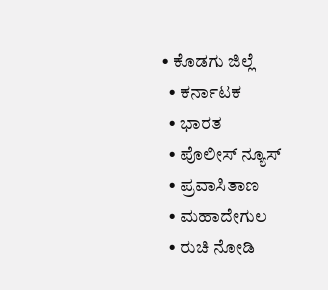• ಕೊಡಗು ಜಿಲ್ಲೆ
  • ಕರ್ನಾಟಕ
  • ಭಾರತ
  • ಪೊಲೀಸ್ ನ್ಯೂಸ್
  • ಪ್ರವಾಸಿತಾಣ
  • ಮಹಾದೇಗುಲ
  • ರುಚಿ ನೋಡಿ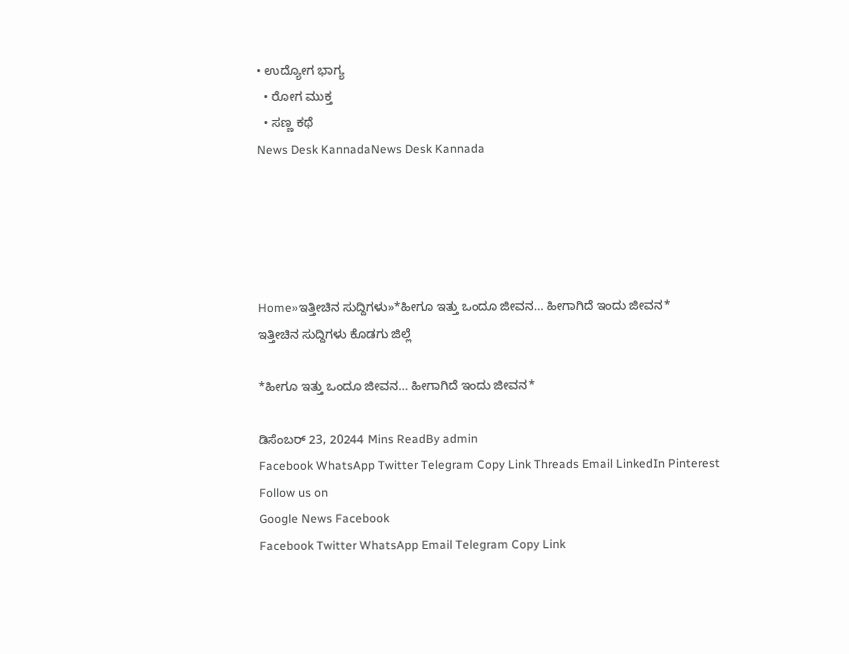• ಉದ್ಯೋಗ ಭಾಗ್ಯ
  • ರೋಗ ಮುಕ್ತ
  • ಸಣ್ಣ ಕಥೆ
News Desk KannadaNews Desk Kannada





Home»ಇತ್ತೀಚಿನ ಸುದ್ದಿಗಳು»*ಹೀಗೂ ಇತ್ತು ಒಂದೂ ಜೀವನ… ಹೀಗಾಗಿದೆ ಇಂದು ಜೀವನ*
ಇತ್ತೀಚಿನ ಸುದ್ದಿಗಳು ಕೊಡಗು ಜಿಲ್ಲೆ

*ಹೀಗೂ ಇತ್ತು ಒಂದೂ ಜೀವನ… ಹೀಗಾಗಿದೆ ಇಂದು ಜೀವನ*

ಡಿಸೆಂಬರ್ 23, 20244 Mins ReadBy admin
Facebook WhatsApp Twitter Telegram Copy Link Threads Email LinkedIn Pinterest
Follow us on
Google News Facebook
Facebook Twitter WhatsApp Email Telegram Copy Link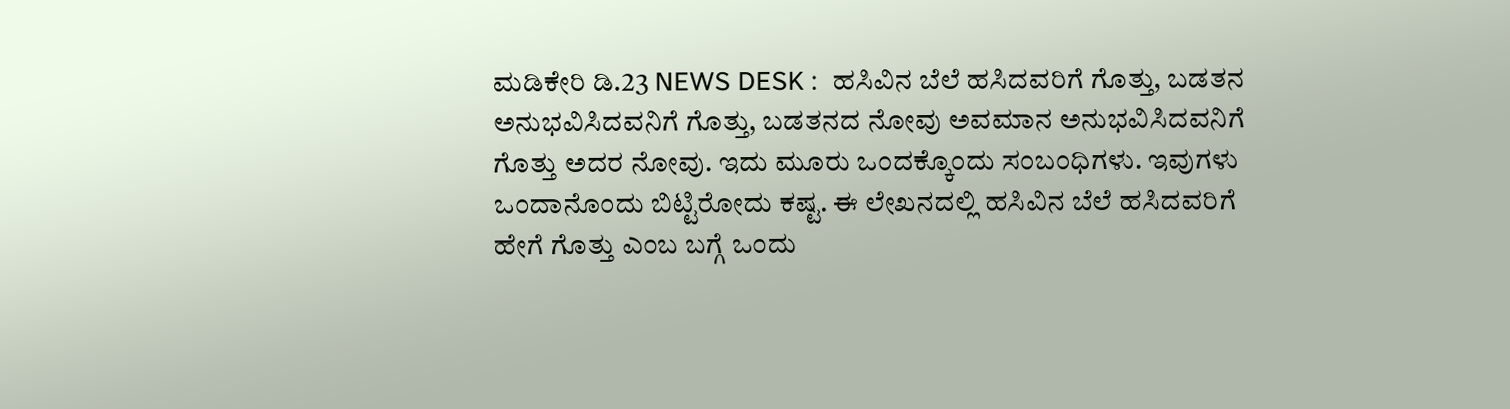ಮಡಿಕೇರಿ ಡಿ.23 NEWS DESK :  ಹಸಿವಿನ ಬೆಲೆ ಹಸಿದವರಿಗೆ ಗೊತ್ತು, ಬಡತನ ಅನುಭವಿಸಿದವನಿಗೆ ಗೊತ್ತು, ಬಡತನದ ನೋವು ಅವಮಾನ ಅನುಭವಿಸಿದವನಿಗೆ ಗೊತ್ತು ಅದರ ನೋವು. ಇದು ಮೂರು ಒಂದಕ್ಕೊಂದು ಸಂಬಂಧಿಗಳು. ಇವುಗಳು ಒಂದಾನೊಂದು ಬಿಟ್ಟಿರೋದು ಕಷ್ಟ. ಈ ಲೇಖನದಲ್ಲಿ ಹಸಿವಿನ ಬೆಲೆ ಹಸಿದವರಿಗೆ ಹೇಗೆ ಗೊತ್ತು ಎಂಬ ಬಗ್ಗೆ ಒಂದು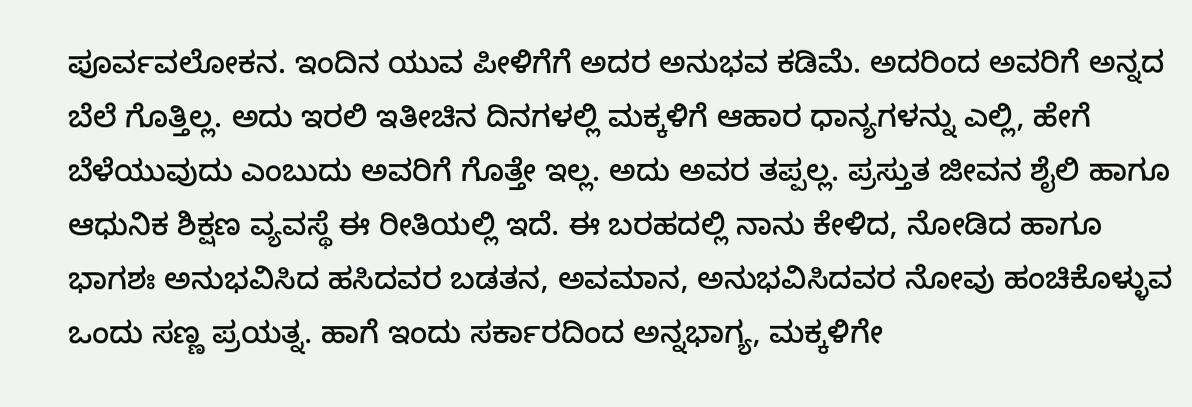ಪೂರ್ವವಲೋಕನ. ಇಂದಿನ ಯುವ ಪೀಳಿಗೆಗೆ ಅದರ ಅನುಭವ ಕಡಿಮೆ. ಅದರಿಂದ ಅವರಿಗೆ ಅನ್ನದ ಬೆಲೆ ಗೊತ್ತಿಲ್ಲ. ಅದು ಇರಲಿ ಇತೀಚಿನ ದಿನಗಳಲ್ಲಿ ಮಕ್ಕಳಿಗೆ ಆಹಾರ ಧಾನ್ಯಗಳನ್ನು ಎಲ್ಲಿ, ಹೇಗೆ ಬೆಳೆಯುವುದು ಎಂಬುದು ಅವರಿಗೆ ಗೊತ್ತೇ ಇಲ್ಲ. ಅದು ಅವರ ತಪ್ಪಲ್ಲ. ಪ್ರಸ್ತುತ ಜೀವನ ಶೈಲಿ ಹಾಗೂ ಆಧುನಿಕ ಶಿಕ್ಷಣ ವ್ಯವಸ್ಥೆ ಈ ರೀತಿಯಲ್ಲಿ ಇದೆ. ಈ ಬರಹದಲ್ಲಿ ನಾನು ಕೇಳಿದ, ನೋಡಿದ ಹಾಗೂ ಭಾಗಶಃ ಅನುಭವಿಸಿದ ಹಸಿದವರ ಬಡತನ, ಅವಮಾನ, ಅನುಭವಿಸಿದವರ ನೋವು ಹಂಚಿಕೊಳ್ಳುವ ಒಂದು ಸಣ್ಣ ಪ್ರಯತ್ನ. ಹಾಗೆ ಇಂದು ಸರ್ಕಾರದಿಂದ ಅನ್ನಭಾಗ್ಯ, ಮಕ್ಕಳಿಗೇ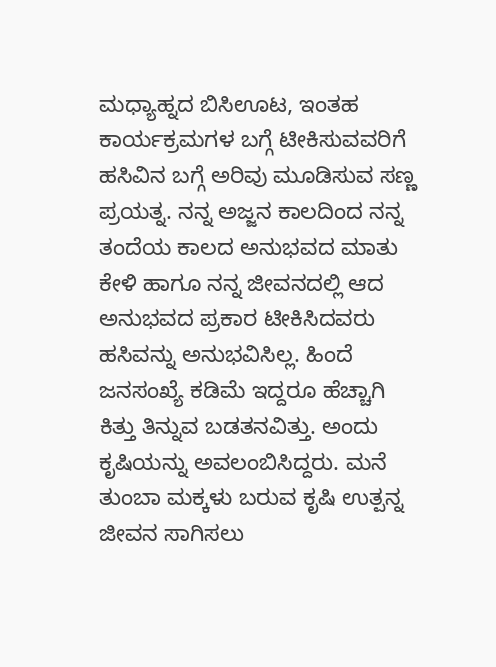ಮಧ್ಯಾಹ್ನದ ಬಿಸಿಊಟ, ಇಂತಹ ಕಾರ್ಯಕ್ರಮಗಳ ಬಗ್ಗೆ ಟೀಕಿಸುವವರಿಗೆ ಹಸಿವಿನ ಬಗ್ಗೆ ಅರಿವು ಮೂಡಿಸುವ ಸಣ್ಣ ಪ್ರಯತ್ನ. ನನ್ನ ಅಜ್ಜನ ಕಾಲದಿಂದ ನನ್ನ ತಂದೆಯ ಕಾಲದ ಅನುಭವದ ಮಾತು ಕೇಳಿ ಹಾಗೂ ನನ್ನ ಜೀವನದಲ್ಲಿ ಆದ ಅನುಭವದ ಪ್ರಕಾರ ಟೀಕಿಸಿದವರು ಹಸಿವನ್ನು ಅನುಭವಿಸಿಲ್ಲ. ಹಿಂದೆ ಜನಸಂಖ್ಯೆ ಕಡಿಮೆ ಇದ್ದರೂ ಹೆಚ್ಚಾಗಿ ಕಿತ್ತು ತಿನ್ನುವ ಬಡತನವಿತ್ತು. ಅಂದು ಕೃಷಿಯನ್ನು ಅವಲಂಬಿಸಿದ್ದರು. ಮನೆ ತುಂಬಾ ಮಕ್ಕಳು ಬರುವ ಕೃಷಿ ಉತ್ಪನ್ನ ಜೀವನ ಸಾಗಿಸಲು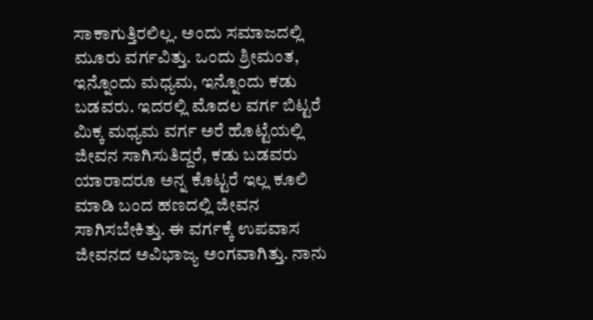ಸಾಕಾಗುತ್ತಿರಲಿಲ್ಲ. ಅಂದು ಸಮಾಜದಲ್ಲಿ ಮೂರು ವರ್ಗವಿತ್ತು. ಒಂದು ಶ್ರೀಮಂತ, ಇನ್ನೊಂದು ಮಧ್ಯಮ, ಇನ್ನೊಂದು ಕಡು ಬಡವರು. ಇದರಲ್ಲಿ ಮೊದಲ ವರ್ಗ ಬಿಟ್ಟರೆ ಮಿಕ್ಕ ಮಧ್ಯಮ ವರ್ಗ ಅರೆ ಹೊಟ್ಟೆಯಲ್ಲಿ ಜೀವನ ಸಾಗಿಸುತಿದ್ದರೆ, ಕಡು ಬಡವರು ಯಾರಾದರೂ ಅನ್ನ ಕೊಟ್ಟರೆ ಇಲ್ಲ ಕೂಲಿ ಮಾಡಿ ಬಂದ ಹಣದಲ್ಲಿ ಜೀವನ ಸಾಗಿಸಬೇಕಿತ್ತು. ಈ ವರ್ಗಕ್ಕೆ ಉಪವಾಸ ಜೀವನದ ಅವಿಭಾಜ್ಯ ಅಂಗವಾಗಿತ್ತು. ನಾನು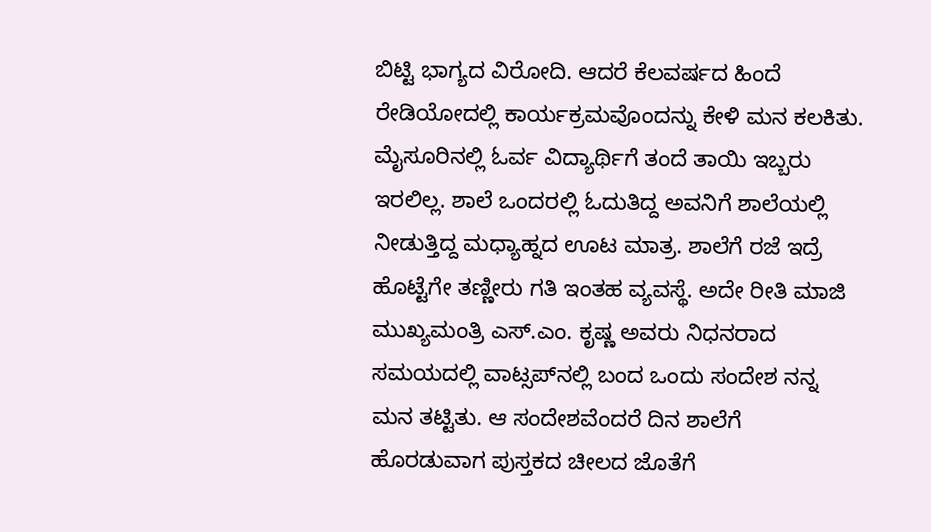ಬಿಟ್ಟಿ ಭಾಗ್ಯದ ವಿರೋದಿ. ಆದರೆ ಕೆಲವರ್ಷದ ಹಿಂದೆ ರೇಡಿಯೋದಲ್ಲಿ ಕಾರ್ಯಕ್ರಮವೊಂದನ್ನು ಕೇಳಿ ಮನ ಕಲಕಿತು. ಮೈಸೂರಿನಲ್ಲಿ ಓರ್ವ ವಿದ್ಯಾರ್ಥಿಗೆ ತಂದೆ ತಾಯಿ ಇಬ್ಬರು ಇರಲಿಲ್ಲ. ಶಾಲೆ ಒಂದರಲ್ಲಿ ಓದುತಿದ್ದ ಅವನಿಗೆ ಶಾಲೆಯಲ್ಲಿ ನೀಡುತ್ತಿದ್ದ ಮಧ್ಯಾಹ್ನದ ಊಟ ಮಾತ್ರ. ಶಾಲೆಗೆ ರಜೆ ಇದ್ರೆ ಹೊಟ್ಟೆಗೇ ತಣ್ಣೀರು ಗತಿ ಇಂತಹ ವ್ಯವಸ್ಥೆ. ಅದೇ ರೀತಿ ಮಾಜಿ ಮುಖ್ಯಮಂತ್ರಿ ಎಸ್.ಎಂ. ಕೃಷ್ಣ ಅವರು ನಿಧನರಾದ ಸಮಯದಲ್ಲಿ ವಾಟ್ಸಪ್‍ನಲ್ಲಿ ಬಂದ ಒಂದು ಸಂದೇಶ ನನ್ನ ಮನ ತಟ್ಟಿತು. ಆ ಸಂದೇಶವೆಂದರೆ ದಿನ ಶಾಲೆಗೆ ಹೊರಡುವಾಗ ಪುಸ್ತಕದ ಚೀಲದ ಜೊತೆಗೆ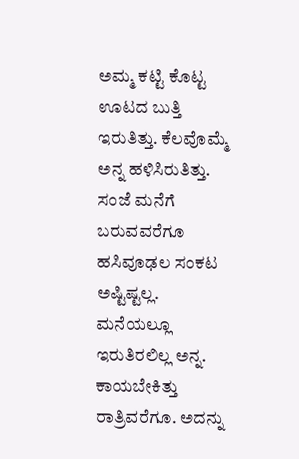ಅಮ್ಮ ಕಟ್ಟಿ ಕೊಟ್ಟ ಊಟದ ಬುತ್ತಿ ಇರುತಿತ್ತು. ಕೆಲವೊಮ್ಮೆ ಅನ್ನ ಹಳಿಸಿರುತಿತ್ತು. ಸಂಜೆ ಮನೆಗೆ ಬರುವವರೆಗೂ ಹಸಿವೂಢಲ ಸಂಕಟ ಅಷ್ಟಿಷ್ಟಲ್ಲ. ಮನೆಯಲ್ಲೂ ಇರುತಿರಲಿಲ್ಲ ಅನ್ನ. ಕಾಯಬೇಕಿತ್ತು ರಾತ್ರಿವರೆಗೂ. ಅದನ್ನು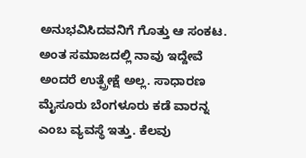ಅನುಭವಿಸಿದವನಿಗೆ ಗೊತ್ತು ಆ ಸಂಕಟ. ಅಂತ ಸಮಾಜದಲ್ಲಿ ನಾವು ಇದ್ದೇವೆ ಅಂದರೆ ಉತ್ಪ್ರೇಕ್ಷೆ ಅಲ್ಲ. ಸಾಧಾರಣ ಮೈಸೂರು ಬೆಂಗಳೂರು ಕಡೆ ವಾರನ್ನ ಎಂಬ ವ್ಯವಸ್ಥೆ ಇತ್ತು. ಕೆಲವು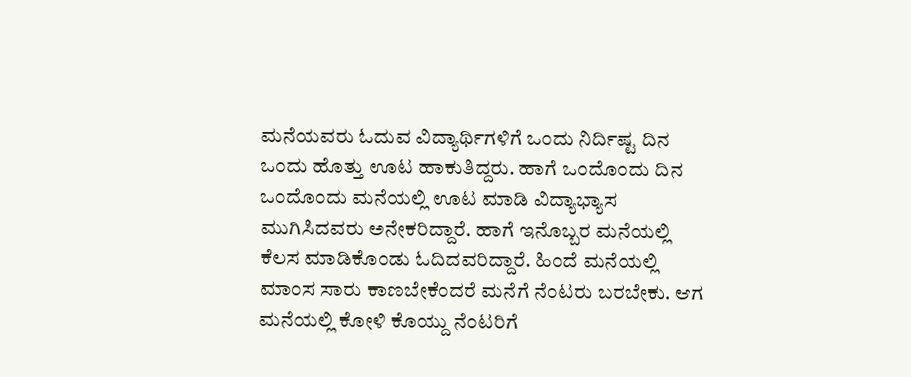ಮನೆಯವರು ಓದುವ ವಿದ್ಯಾರ್ಥಿಗಳಿಗೆ ಒಂದು ನಿರ್ದಿಷ್ಟ ದಿನ ಒಂದು ಹೊತ್ತು ಊಟ ಹಾಕುತಿದ್ದರು. ಹಾಗೆ ಒಂದೊಂದು ದಿನ ಒಂದೊಂದು ಮನೆಯಲ್ಲಿ ಊಟ ಮಾಡಿ ವಿದ್ಯಾಭ್ಯಾಸ ಮುಗಿಸಿದವರು ಅನೇಕರಿದ್ದಾರೆ. ಹಾಗೆ ಇನೊಬ್ಬರ ಮನೆಯಲ್ಲಿ ಕೆಲಸ ಮಾಡಿಕೊಂಡು ಓದಿದವರಿದ್ದಾರೆ. ಹಿಂದೆ ಮನೆಯಲ್ಲಿ ಮಾಂಸ ಸಾರು ಕಾಣಬೇಕೆಂದರೆ ಮನೆಗೆ ನೆಂಟರು ಬರಬೇಕು. ಆಗ ಮನೆಯಲ್ಲಿ ಕೋಳಿ ಕೊಯ್ದು ನೆಂಟರಿಗೆ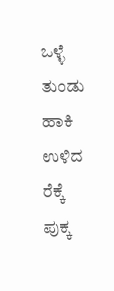ಒಳ್ಳೆ ತುಂಡು ಹಾಕಿ ಉಳಿದ ರೆಕ್ಕೆ ಪುಕ್ಕ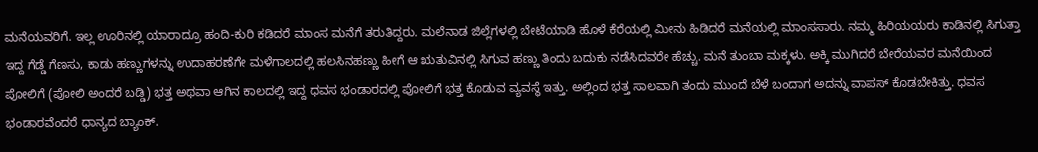ಮನೆಯವರಿಗೆ. ಇಲ್ಲ ಊರಿನಲ್ಲಿ ಯಾರಾದ್ರೂ ಹಂದಿ-ಕುರಿ ಕಡಿದರೆ ಮಾಂಸ ಮನೆಗೆ ತರುತಿದ್ದರು. ಮಲೆನಾಡ ಜಿಲ್ಲೆಗಳಲ್ಲಿ ಬೇಟೆಯಾಡಿ ಹೊಳೆ ಕೆರೆಯಲ್ಲಿ ಮೀನು ಹಿಡಿದರೆ ಮನೆಯಲ್ಲಿ ಮಾಂಸಸಾರು. ನಮ್ಮ ಹಿರಿಯಯರು ಕಾಡಿನಲ್ಲಿ ಸಿಗುತ್ತಾ ಇದ್ದ ಗೆಡ್ಡೆ ಗೆಣಸು, ಕಾಡು ಹಣ್ಣುಗಳನ್ನು ಉದಾಹರಣೆಗೇ ಮಳೆಗಾಲದಲ್ಲಿ ಹಲಸಿನಹಣ್ಣು ಹೀಗೆ ಆ ಋತುವಿನಲ್ಲಿ ಸಿಗುವ ಹಣ್ಣು ತಿಂದು ಬದುಕು ನಡೆಸಿದವರೇ ಹೆಚ್ಚು. ಮನೆ ತುಂಬಾ ಮಕ್ಕಳು. ಅಕ್ಕಿ ಮುಗಿದರೆ ಬೇರೆಯವರ ಮನೆಯಿಂದ ಪೋಲಿಗೆ (ಪೋಲಿ ಅಂದರೆ ಬಡ್ಡಿ) ಭತ್ತ ಅಥವಾ ಆಗಿನ ಕಾಲದಲ್ಲಿ ಇದ್ದ ಧವಸ ಭಂಡಾರದಲ್ಲಿ ಪೋಲಿಗೆ ಭತ್ತ ಕೊಡುವ ವ್ಯವಸ್ಥೆ ಇತ್ತು. ಅಲ್ಲಿಂದ ಭತ್ತ ಸಾಲವಾಗಿ ತಂದು ಮುಂದೆ ಬೆಳೆ ಬಂದಾಗ ಅದನ್ನು ವಾಪಸ್ ಕೊಡಬೇಕಿತ್ತು. ಧವಸ ಭಂಡಾರವೆಂದರೆ ಧಾನ್ಯದ ಬ್ಯಾಂಕ್.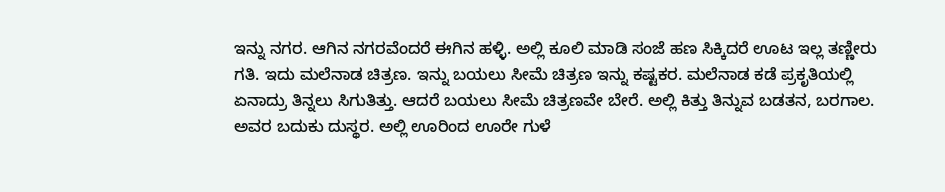ಇನ್ನು ನಗರ. ಆಗಿನ ನಗರವೆಂದರೆ ಈಗಿನ ಹಳ್ಳಿ. ಅಲ್ಲಿ ಕೂಲಿ ಮಾಡಿ ಸಂಜೆ ಹಣ ಸಿಕ್ಕಿದರೆ ಊಟ ಇಲ್ಲ ತಣ್ಣೀರು ಗತಿ. ಇದು ಮಲೆನಾಡ ಚಿತ್ರಣ. ಇನ್ನು ಬಯಲು ಸೀಮೆ ಚಿತ್ರಣ ಇನ್ನು ಕಷ್ಟಕರ. ಮಲೆನಾಡ ಕಡೆ ಪ್ರಕೃತಿಯಲ್ಲಿ ಏನಾದ್ರು ತಿನ್ನಲು ಸಿಗುತಿತ್ತು. ಆದರೆ ಬಯಲು ಸೀಮೆ ಚಿತ್ರಣವೇ ಬೇರೆ. ಅಲ್ಲಿ ಕಿತ್ತು ತಿನ್ನುವ ಬಡತನ, ಬರಗಾಲ. ಅವರ ಬದುಕು ದುಸ್ಥರ. ಅಲ್ಲಿ ಊರಿಂದ ಊರೇ ಗುಳೆ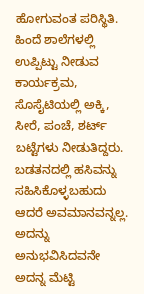ಹೋಗುವಂತ ಪರಿಸ್ಥಿತಿ. ಹಿಂದೆ ಶಾಲೆಗಳಲ್ಲಿ ಉಪ್ಪಿಟ್ಟು ನೀಡುವ ಕಾರ್ಯಕ್ರಮ, ಸೊಸೈಟಿಯಲ್ಲಿ ಅಕ್ಕಿ, ಸೀರೆ, ಪಂಚೆ, ಶರ್ಟ್ ಬಟ್ಟೆಗಳು ನೀಡುತಿದ್ದರು. ಬಡತನದಲ್ಲಿ ಹಸಿವನ್ನು ಸಹಿಸಿಕೊಳ್ಳಬಹುದು ಆದರೆ ಅವಮಾನವನ್ನಲ್ಲ. ಅದನ್ನು ಅನುಭವಿಸಿದವನೇ ಅದನ್ನ ಮೆಟ್ಟಿ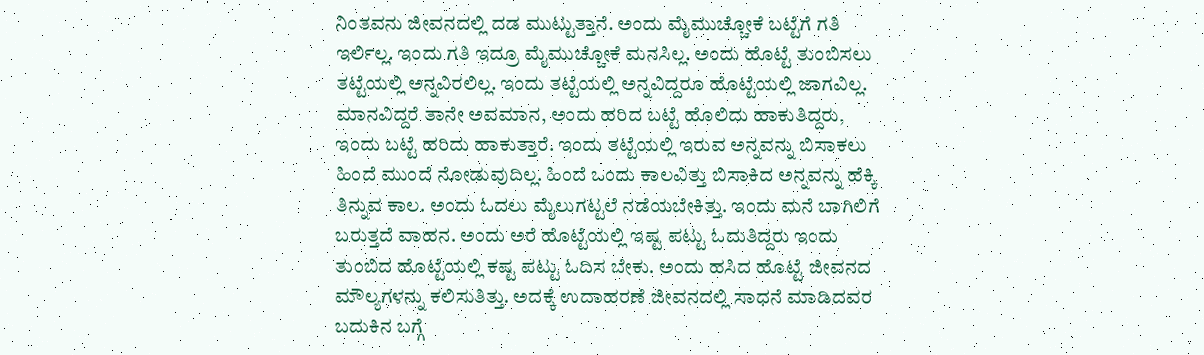ನಿಂತವನು ಜೀವನದಲ್ಲಿ ದಡ ಮುಟ್ಟುತ್ತಾನೆ. ಅಂದು ಮೈಮುಚ್ಚೋಕೆ ಬಟ್ಟೆಗೆ ಗತಿ ಇರ್ಲಿಲ್ಲ. ಇಂದು ಗತಿ ಇದ್ರೂ ಮೈಮುಚ್ಚೋಕೆ ಮನಸಿಲ್ಲ. ಅಂದು ಹೊಟ್ಟೆ ತುಂಬಿಸಲು ತಟ್ಟೆಯಲ್ಲಿ ಅನ್ನವಿರಲಿಲ್ಲ. ಇಂದು ತಟ್ಟೆಯಲ್ಲಿ ಅನ್ನವಿದ್ದರೂ ಹೊಟ್ಟೆಯಲ್ಲಿ ಜಾಗವಿಲ್ಲ. ಮಾನವಿದ್ದರೆ ತಾನೇ ಅವಮಾನ, ಅಂದು ಹರಿದ ಬಟ್ಟೆ ಹೊಲಿದು ಹಾಕುತಿದ್ದರು, ಇಂದು ಬಟ್ಟೆ ಹರಿದು ಹಾಕುತ್ತಾರೆ. ಇಂದು ತಟ್ಟೆಯಲ್ಲಿ ಇರುವ ಅನ್ನವನ್ನು ಬಿಸಾಕಲು ಹಿಂದೆ ಮುಂದೆ ನೋಡುವುದಿಲ್ಲ. ಹಿಂದೆ ಒಂದು ಕಾಲವಿತ್ತು ಬಿಸಾಕಿದ ಅನ್ನವನ್ನು ಹೆಕ್ಕಿ ತಿನ್ನುವ ಕಾಲ. ಅಂದು ಓದಲು ಮೈಲುಗಟ್ಟಲೆ ನಡೆಯಬೇಕಿತ್ತು. ಇಂದು ಮನೆ ಬಾಗಿಲಿಗೆ ಬರುತ್ತದೆ ವಾಹನ. ಅಂದು ಅರೆ ಹೊಟ್ಟೆಯಲ್ಲಿ ಇಷ್ಟ ಪಟ್ಟು ಓದುತಿದ್ದರು ಇಂದು ತುಂಬಿದ ಹೊಟ್ಟೆಯಲ್ಲಿ ಕಷ್ಟ ಪಟ್ಟು ಓದಿಸ ಬೇಕು. ಅಂದು ಹಸಿದ ಹೊಟ್ಟೆ ಜೀವನದ ಮೌಲ್ಯಗಳನ್ನು ಕಲಿಸುತಿತ್ತು. ಅದಕ್ಕೆ ಉದಾಹರಣೆ ಜೀವನದಲ್ಲಿ ಸಾಧನೆ ಮಾಡಿದವರ ಬದುಕಿನ ಬಗ್ಗೆ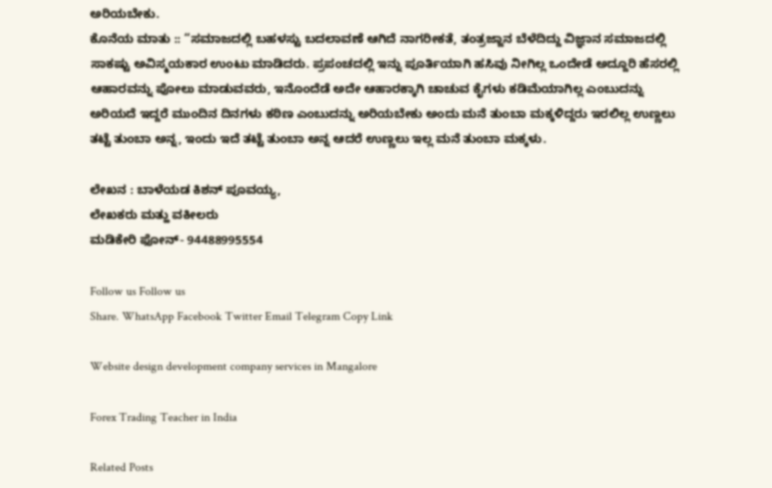ಅರಿಯಬೇಕು.
ಕೊನೆಯ ಮಾತು :: “ಸಮಾಜದಲ್ಲಿ ಬಹಳಸ್ಟು ಬದಲಾವಣೆ ಆಗಿದೆ ನಾಗರೀಕತೆ, ತಂತ್ರಜ್ಜಾನ ಬೆಳೆದಿದ್ದು ವಿಜ್ಞಾನ ಸಮಾಜದಲ್ಲಿ ಸಾಕಷ್ಟು ಅವಿಸ್ಮಯಕಾರ ಉಂಟು ಮಾಡಿದರು. ಪ್ರಪಂಚದಲ್ಲಿ ಇನ್ನು ಪೂರ್ತಿಯಾಗಿ ಹಸಿವು ನೀಗಿಲ್ಲ ಒಂದೇಡೆ ಅದ್ದೂರಿ ಹೆಸರಲ್ಲಿ ಆಹಾರವನ್ನು ಪೋಲು ಮಾಡುವವರು, ಇನೊಂದೆಡೆ ಅದೇ ಆಹಾರಕ್ಕಾಗಿ ಚಾಚುವ ಕೈಗಳು ಕಡಿಮೆಯಾಗಿಲ್ಲ ಎಂಬುದನ್ನು ಅರಿಯದೆ ಇದ್ದರೆ ಮುಂದಿನ ದಿನಗಳು ಕಠಿಣ ಎಂಬುದನ್ನು ಅರಿಯಬೇಕು ಅಂದು ಮನೆ ತುಂಬಾ ಮಕ್ಕಳಿದ್ದರು ಇರಲಿಲ್ಲ ಉಣ್ಣಲು ತಟ್ಟೆ ತುಂಬಾ ಅನ್ನ, ಇಂದು ಇದೆ ತಟ್ಟೆ ತುಂಬಾ ಅನ್ನ ಆದರೆ ಉಣ್ಣಲು ಇಲ್ಲ ಮನೆ ತುಂಬಾ ಮಕ್ಕಳು.

ಲೇಖನ : ಬಾಳೆಯಡ ಕಿಶನ್ ಪೂವಯ್ಯ,
ಲೇಖಕರು ಮತ್ಹು ವಕೀಲರು
ಮಡಿಕೇರಿ ಫೋನ್- 94488995554

Follow us Follow us
Share. WhatsApp Facebook Twitter Email Telegram Copy Link

Website design development company services in Mangalore

Forex Trading Teacher in India

Related Posts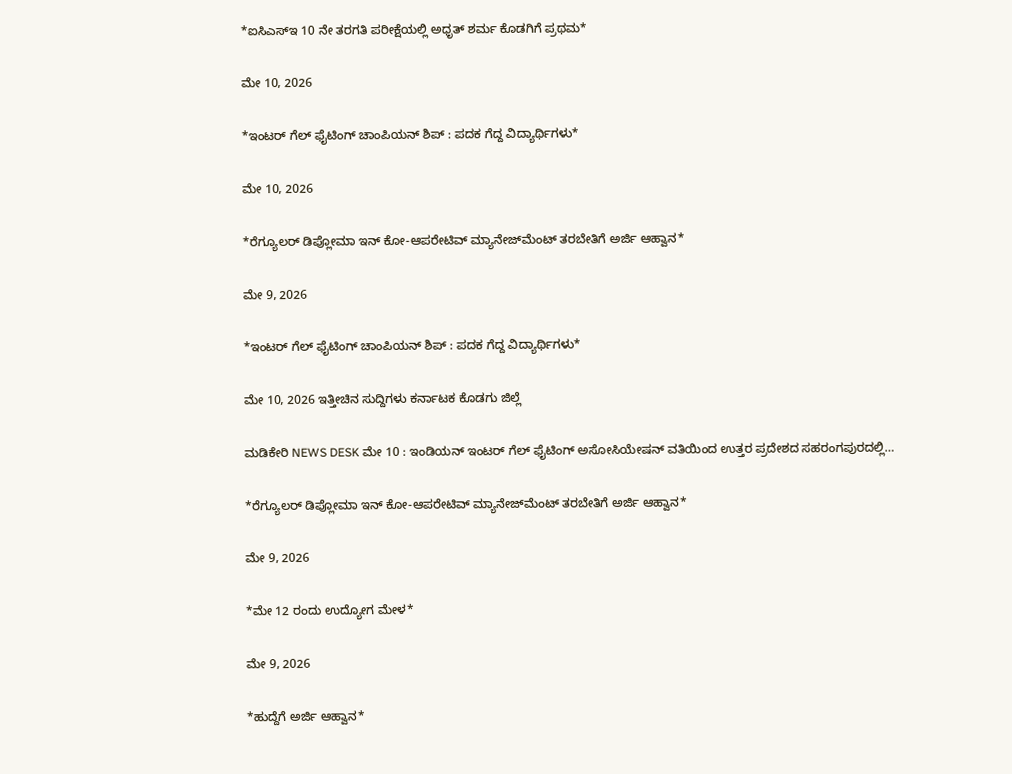*ಐಸಿಎಸ್‌ಇ 10 ನೇ ತರಗತಿ ಪರೀಕ್ಷೆಯಲ್ಲಿ ಅಧೃತ್ ಶರ್ಮ ಕೊಡಗಿಗೆ ಪ್ರಥಮ*

ಮೇ 10, 2026

*ಇಂಟರ್ ಗೆಲ್ ಫೈಟಿಂಗ್ ಚಾಂಪಿಯನ್ ಶಿಪ್ : ಪದಕ ಗೆದ್ದ ವಿದ್ಯಾರ್ಥಿಗಳು*

ಮೇ 10, 2026

*ರೆಗ್ಯೂಲರ್ ಡಿಪ್ಲೋಮಾ ಇನ್ ಕೋ-ಆಪರೇಟಿವ್ ಮ್ಯಾನೇಜ್‍ಮೆಂಟ್ ತರಬೇತಿಗೆ ಅರ್ಜಿ ಆಹ್ವಾನ*

ಮೇ 9, 2026

*ಇಂಟರ್ ಗೆಲ್ ಫೈಟಿಂಗ್ ಚಾಂಪಿಯನ್ ಶಿಪ್ : ಪದಕ ಗೆದ್ದ ವಿದ್ಯಾರ್ಥಿಗಳು*

ಮೇ 10, 2026 ಇತ್ತೀಚಿನ ಸುದ್ದಿಗಳು ಕರ್ನಾಟಕ ಕೊಡಗು ಜಿಲ್ಲೆ

ಮಡಿಕೇರಿ NEWS DESK ಮೇ 10 : ಇಂಡಿಯನ್ ಇಂಟರ್ ಗೆಲ್ ಫೈಟಿಂಗ್ ಅಸೋಸಿಯೇಷನ್ ವತಿಯಿಂದ ಉತ್ತರ ಪ್ರದೇಶದ ಸಹರಂಗಪುರದಲ್ಲಿ…

*ರೆಗ್ಯೂಲರ್ ಡಿಪ್ಲೋಮಾ ಇನ್ ಕೋ-ಆಪರೇಟಿವ್ ಮ್ಯಾನೇಜ್‍ಮೆಂಟ್ ತರಬೇತಿಗೆ ಅರ್ಜಿ ಆಹ್ವಾನ*

ಮೇ 9, 2026

*ಮೇ 12 ರಂದು ಉದ್ಯೋಗ ಮೇಳ*

ಮೇ 9, 2026

*ಹುದ್ದೆಗೆ ಅರ್ಜಿ ಆಹ್ವಾನ*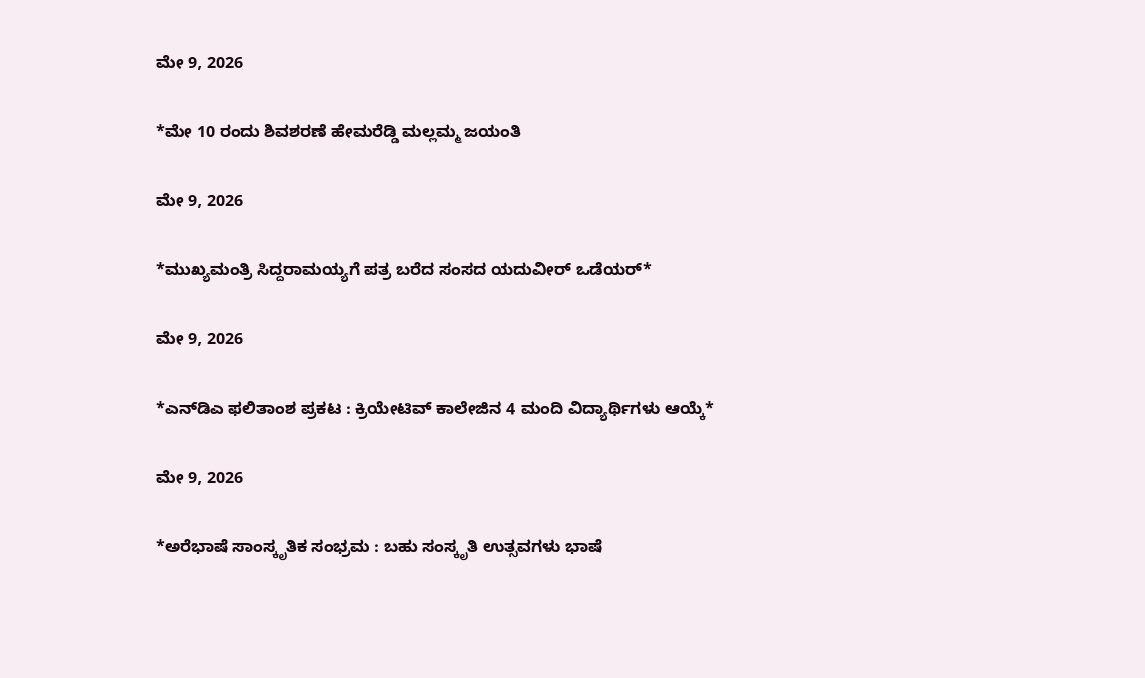ಮೇ 9, 2026

*ಮೇ 10 ರಂದು ಶಿವಶರಣೆ ಹೇಮರೆಡ್ಡಿ ಮಲ್ಲಮ್ಮ ಜಯಂತಿ

ಮೇ 9, 2026

*ಮುಖ್ಯಮಂತ್ರಿ ಸಿದ್ದರಾಮಯ್ಯಗೆ ಪತ್ರ ಬರೆದ ಸಂಸದ ಯದುವೀರ್‌ ಒಡೆಯರ್‌*

ಮೇ 9, 2026

*ಎನ್‍ಡಿಎ ಫಲಿತಾಂಶ ಪ್ರಕಟ : ಕ್ರಿಯೇಟಿವ್ ಕಾಲೇಜಿನ 4 ಮಂದಿ ವಿದ್ಯಾರ್ಥಿಗಳು ಆಯ್ಕೆ*

ಮೇ 9, 2026

*ಅರೆಭಾಷೆ ಸಾಂಸ್ಕೃತಿಕ ಸಂಭ್ರಮ : ಬಹು ಸಂಸ್ಕೃತಿ ಉತ್ಸವಗಳು ಭಾಷೆ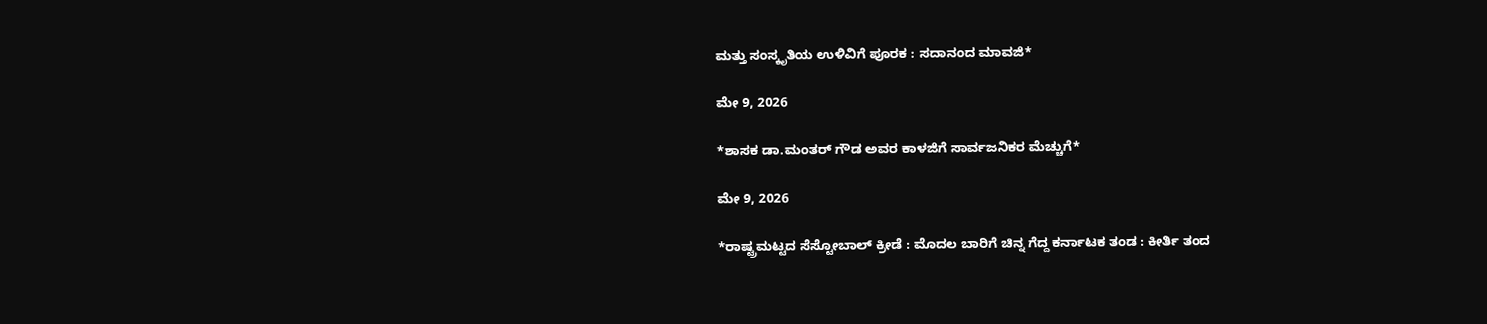ಮತ್ತು ಸಂಸ್ಕೃತಿಯ ಉಳಿವಿಗೆ ಪೂರಕ : ಸದಾನಂದ ಮಾವಜಿ*

ಮೇ 9, 2026

*ಶಾಸಕ ಡಾ.ಮಂತರ್ ಗೌಡ ಅವರ ಕಾಳಜಿಗೆ ಸಾರ್ವಜನಿಕರ ಮೆಚ್ಚುಗೆ*

ಮೇ 9, 2026

*ರಾಷ್ಟ್ರಮಟ್ಟದ ಸೆಸ್ಟೋಬಾಲ್ ಕ್ರೀಡೆ : ಮೊದಲ ಬಾರಿಗೆ ಚಿನ್ನ ಗೆದ್ದ ಕರ್ನಾಟಕ ತಂಡ : ಕೀರ್ತಿ ತಂದ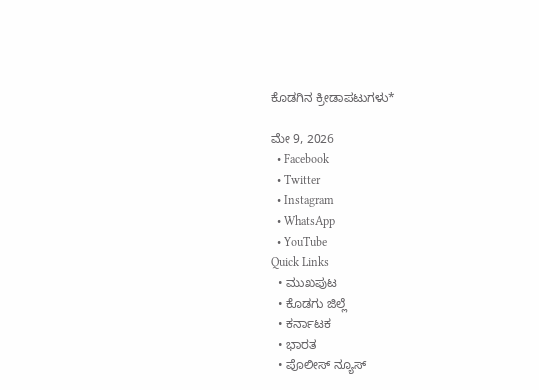ಕೊಡಗಿನ ಕ್ರೀಡಾಪಟುಗಳು*

ಮೇ 9, 2026
  • Facebook
  • Twitter
  • Instagram
  • WhatsApp
  • YouTube
Quick Links
  • ಮುಖಪುಟ
  • ಕೊಡಗು ಜಿಲ್ಲೆ
  • ಕರ್ನಾಟಕ
  • ಭಾರತ
  • ಪೊಲೀಸ್ ನ್ಯೂಸ್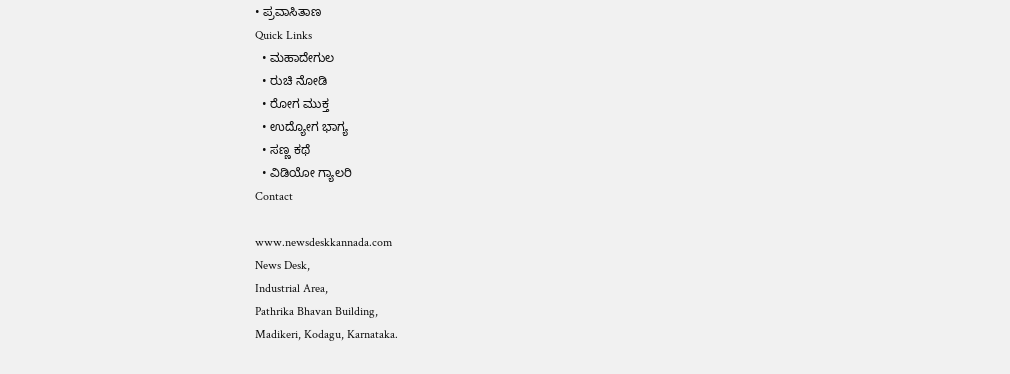• ಪ್ರವಾಸಿತಾಣ
Quick Links
  • ಮಹಾದೇಗುಲ
  • ರುಚಿ ನೋಡಿ
  • ರೋಗ ಮುಕ್ತ
  • ಉದ್ಯೋಗ ಭಾಗ್ಯ
  • ಸಣ್ಣ ಕಥೆ
  • ವಿಡಿಯೋ ಗ್ಯಾಲರಿ
Contact

www.newsdeskkannada.com
News Desk,
Industrial Area,
Pathrika Bhavan Building,
Madikeri, Kodagu, Karnataka.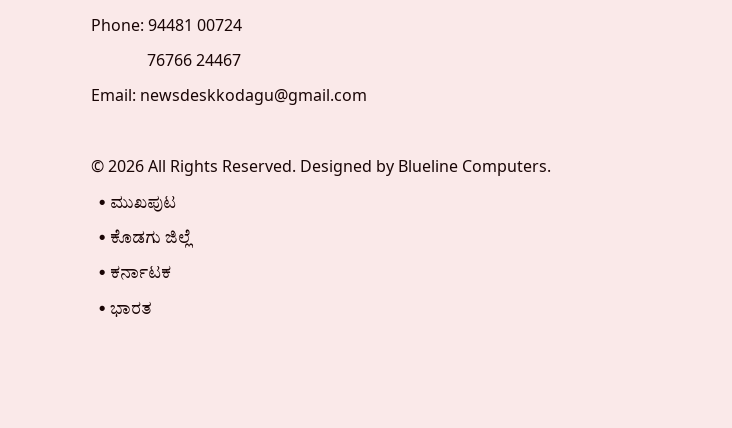Phone: 94481 00724
              76766 24467
Email: newsdeskkodagu@gmail.com

© 2026 All Rights Reserved. Designed by Blueline Computers.
  • ಮುಖಪುಟ
  • ಕೊಡಗು ಜಿಲ್ಲೆ
  • ಕರ್ನಾಟಕ
  • ಭಾರತ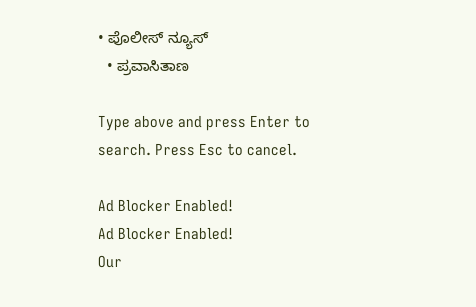• ಪೊಲೀಸ್ ನ್ಯೂಸ್
  • ಪ್ರವಾಸಿತಾಣ

Type above and press Enter to search. Press Esc to cancel.

Ad Blocker Enabled!
Ad Blocker Enabled!
Our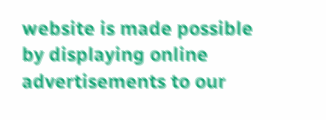website is made possible by displaying online advertisements to our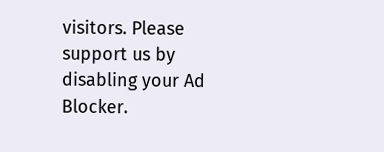visitors. Please support us by disabling your Ad Blocker.